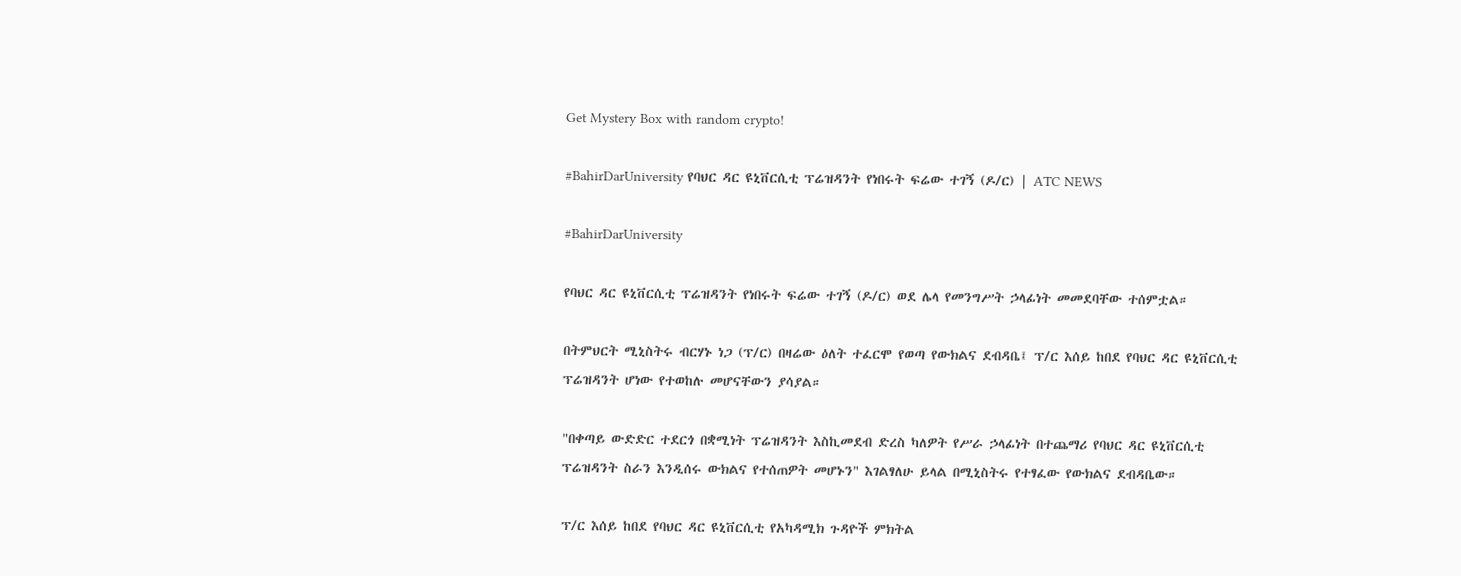Get Mystery Box with random crypto!

#BahirDarUniversity የባህር ዳር ዩኒቨርሲቲ ፕሬዝዳንት የነበሩት ፍሬው ተገኝ (ዶ/ር) | ATC NEWS

#BahirDarUniversity

የባህር ዳር ዩኒቨርሲቲ ፕሬዝዳንት የነበሩት ፍሬው ተገኝ (ዶ/ር) ወደ ሌላ የመንግሥት ኃላፊነት መመደባቸው ተሰምቷል።

በትምህርት ሚኒስትሩ ብርሃኑ ነጋ (ፕ/ር) በዛሬው ዕለት ተፈርሞ የወጣ የውክልና ደብዳቤ፤ ፕ/ር እሰይ ከበደ የባህር ዳር ዩኒቨርሲቲ ፕሬዝዳንት ሆነው የተወከሉ መሆናቸውን ያሳያል።

"በቀጣይ ውድድር ተደርጎ በቋሚነት ፕሬዝዳንት እስኪመደብ ድረስ ካለዎት የሥራ ኃላፊነት በተጨማሪ የባህር ዳር ዩኒቨርሲቲ ፕሬዝዳንት ስራን እንዲሰሩ ውክልና የተሰጠዎት መሆኑን" እገልፃለሁ ይላል በሚኒስትሩ የተፃፈው የውክልና ደብዳቤው።

ፕ/ር እሰይ ከበደ የባህር ዳር ዩኒቨርሲቲ የአካዳሚክ ጉዳዮች ምክትል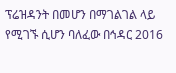ፕሬዝዳንት በመሆን በማገልገል ላይ የሚገኙ ሲሆን ባለፈው በኅዳር 2016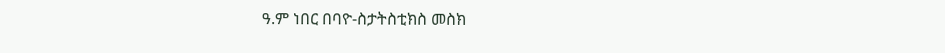ዓ.ም ነበር በባዮ-ስታትስቲክስ መስክ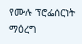የሙሉ ፕሮፌሰርነት ማዕረግ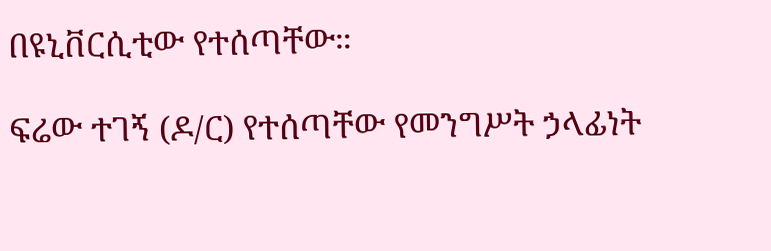በዩኒቨርሲቲው የተሰጣቸው።

ፍሬው ተገኝ (ዶ/ር) የተሰጣቸው የመንግሥት ኃላፊነት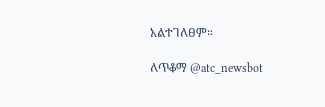አልተገለፀም።

ለጥቆማ @atc_newsbot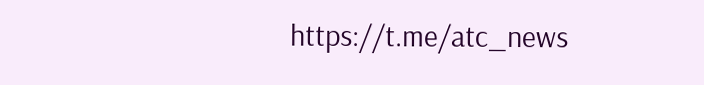https://t.me/atc_news